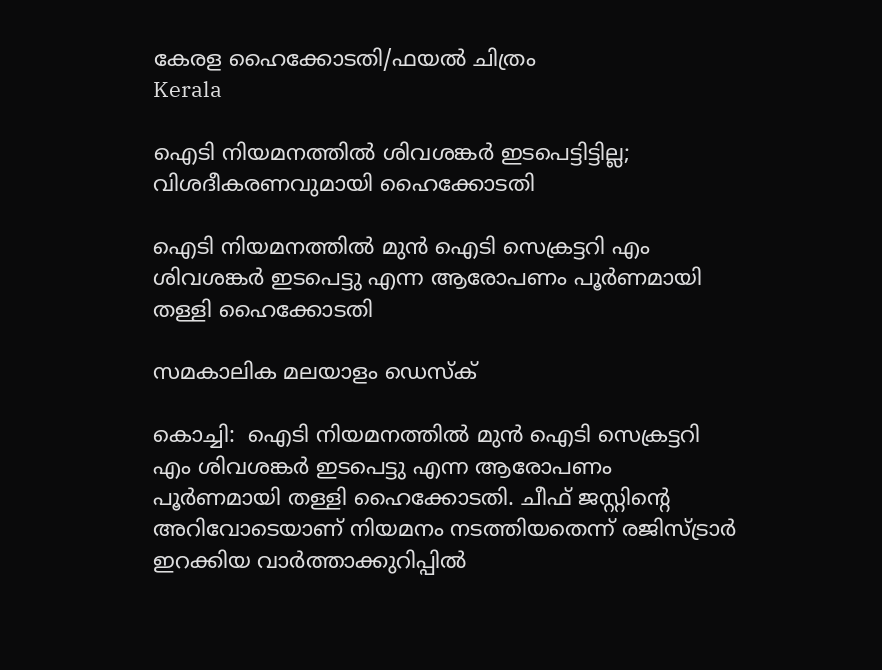കേരള ഹൈക്കോടതി/ഫയല്‍ ചിത്രം
Kerala

ഐടി നിയമനത്തില്‍ ശിവശങ്കര്‍ ഇടപെട്ടിട്ടില്ല; വിശദീകരണവുമായി ഹൈക്കോടതി

ഐടി നിയമനത്തില്‍ മുന്‍ ഐടി സെക്രട്ടറി എം ശിവശങ്കര്‍ ഇടപെട്ടു എന്ന ആരോപണം പൂര്‍ണമായി തള്ളി ഹൈക്കോടതി

സമകാലിക മലയാളം ഡെസ്ക്

കൊച്ചി:  ഐടി നിയമനത്തില്‍ മുന്‍ ഐടി സെക്രട്ടറി എം ശിവശങ്കര്‍ ഇടപെട്ടു എന്ന ആരോപണം പൂര്‍ണമായി തള്ളി ഹൈക്കോടതി. ചീഫ് ജസ്റ്റിന്റെ അറിവോടെയാണ് നിയമനം നടത്തിയതെന്ന് രജിസ്ട്രാര്‍ ഇറക്കിയ വാര്‍ത്താക്കുറിപ്പില്‍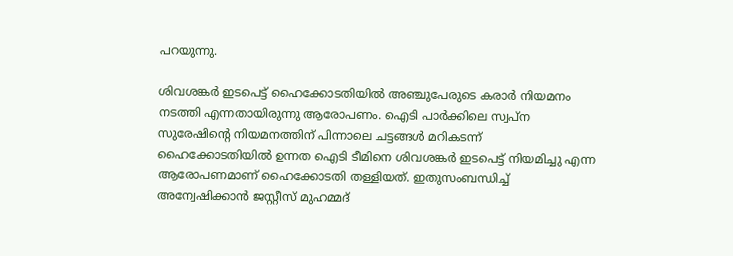പറയുന്നു.

ശിവശങ്കര്‍ ഇടപെട്ട് ഹൈക്കോടതിയില്‍ അഞ്ചുപേരുടെ കരാര്‍ നിയമനം നടത്തി എന്നതായിരുന്നു ആരോപണം. ഐടി പാര്‍ക്കിലെ സ്വപ്‌ന സുരേഷിന്റെ നിയമനത്തിന് പിന്നാലെ ചട്ടങ്ങള്‍ മറികടന്ന് ഹൈക്കോടതിയില്‍ ഉന്നത ഐടി ടീമിനെ ശിവശങ്കര്‍ ഇടപെട്ട് നിയമിച്ചു എന്ന ആരോപണമാണ് ഹൈക്കോടതി തള്ളിയത്. ഇതുസംബന്ധിച്ച് അന്വേഷിക്കാന്‍ ജസ്റ്റീസ് മുഹമ്മദ്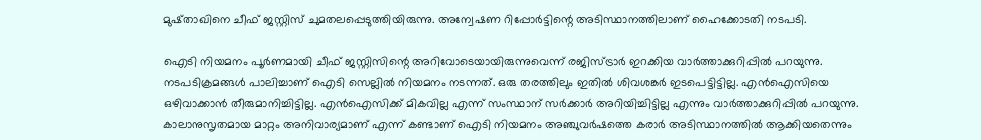മുഷ്താഖിനെ ചീഫ് ജസ്റ്റിസ് ചുമതലപ്പെടുത്തിയിരുന്നു. അന്വേഷണ റിപ്പോര്‍ട്ടിന്റെ അടിസ്ഥാനത്തിലാണ് ഹൈക്കോടതി നടപടി.

ഐടി നിയമനം പൂര്‍ണമായി ചീഫ് ജസ്റ്റിസിന്റെ അറിവോടെയായിരുന്നുവെന്ന് രജിസ്ട്രാര്‍ ഇറക്കിയ വാര്‍ത്താക്കുറിപ്പില്‍ പറയുന്നു. നടപടിക്രമങ്ങള്‍ പാലിച്ചാണ് ഐടി സെല്ലില്‍ നിയമനം നടന്നത്. ഒരു തരത്തിലും ഇതില്‍ ശിവശങ്കര്‍ ഇടപെട്ടിട്ടില്ല. എന്‍ഐസിയെ ഒഴിവാക്കാന്‍ തീരുമാനിച്ചിട്ടില്ല. എന്‍ഐസിക്ക് മികവില്ല എന്ന് സംസ്ഥാന് സര്‍ക്കാര്‍ അറിയിച്ചിട്ടില്ല എന്നും വാര്‍ത്താക്കുറിപ്പില്‍ പറയുന്നു. കാലാനുസൃതമായ മാറ്റം അനിവാര്യമാണ് എന്ന് കണ്ടാണ് ഐടി നിയമനം അഞ്ചുവര്‍ഷത്തെ കരാര്‍ അടിസ്ഥാനത്തില്‍ ആക്കിയതെന്നും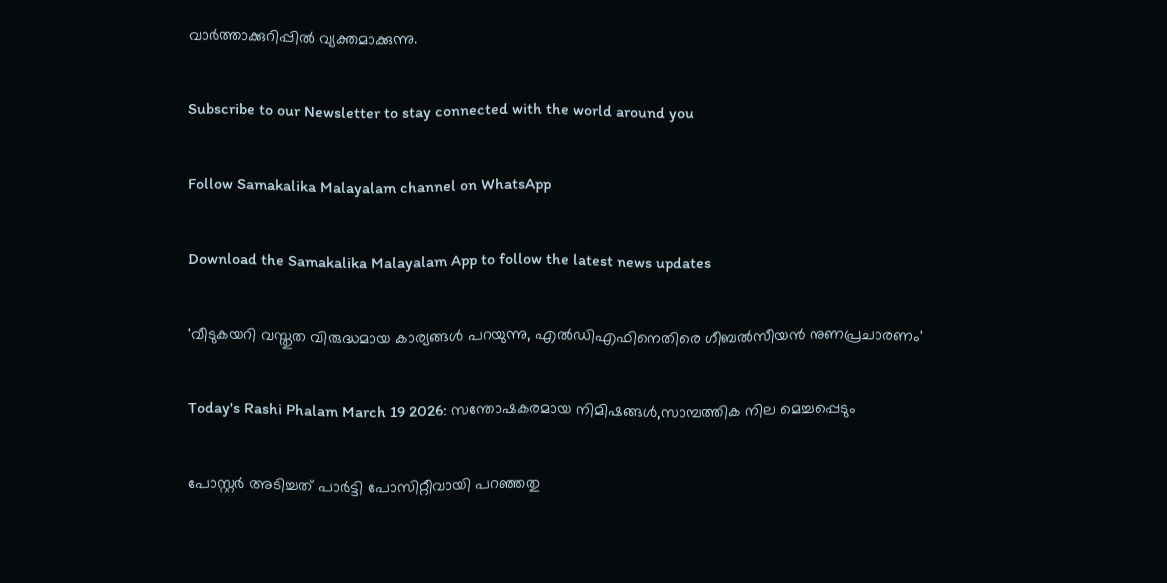വാര്‍ത്താക്കുറിപ്പില്‍ വ്യക്തമാക്കുന്നു.

Subscribe to our Newsletter to stay connected with the world around you

Follow Samakalika Malayalam channel on WhatsApp

Download the Samakalika Malayalam App to follow the latest news updates

'വീടുകയറി വസ്തുത വിരുദ്ധമായ കാര്യങ്ങള്‍ പറയുന്നു, എല്‍ഡിഎഫിനെതിരെ ഗീബല്‍സീയന്‍ നുണപ്രചാരണം'

Today's Rashi Phalam March 19 2026: സന്തോഷകരമായ നിമിഷങ്ങൾ,സാമ്പത്തിക നില മെച്ചപ്പെടും

പോസ്റ്റര്‍ അടിച്ചത് പാര്‍ട്ടി പോസിറ്റീവായി പറഞ്ഞതു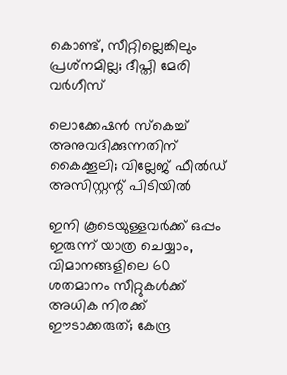കൊണ്ട്, സീറ്റില്ലെങ്കിലും പ്രശ്‌നമില്ല; ദീപ്തി മേരി വര്‍ഗീസ്

ലൊക്കേഷന്‍ സ്‌കെച്ച് അനുവദിക്കുന്നതിന് കൈക്കൂലി; വില്ലേജ് ഫീല്‍ഡ് അസിസ്റ്റന്റ് പിടിയില്‍

ഇനി കൂടെയുള്ളവര്‍ക്ക് ഒപ്പം ഇരുന്ന് യാത്ര ചെയ്യാം, വിമാനങ്ങളിലെ 60 ശതമാനം സീറ്റുകള്‍ക്ക് അധിക നിരക്ക് ഈടാക്കരുത്; കേന്ദ്ര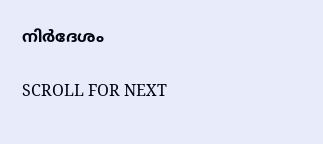നിര്‍ദേശം

SCROLL FOR NEXT